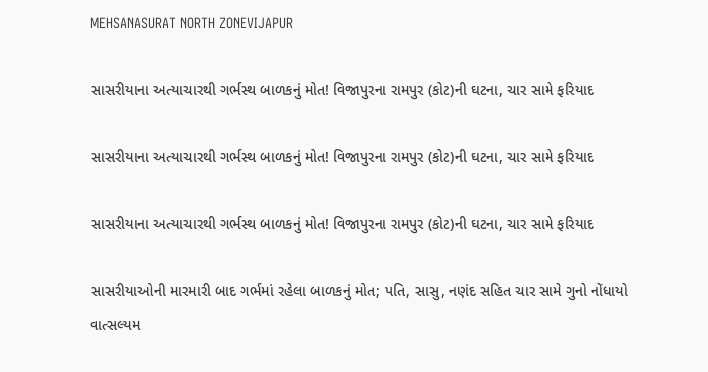MEHSANASURAT NORTH ZONEVIJAPUR

સાસરીયાના અત્યાચારથી ગર્ભસ્થ બાળકનું મોત! વિજાપુરના રામપુર (કોટ)ની ઘટના, ચાર સામે ફરિયાદ

સાસરીયાના અત્યાચારથી ગર્ભસ્થ બાળકનું મોત! વિજાપુરના રામપુર (કોટ)ની ઘટના, ચાર સામે ફરિયાદ

સાસરીયાના અત્યાચારથી ગર્ભસ્થ બાળકનું મોત! વિજાપુરના રામપુર (કોટ)ની ઘટના, ચાર સામે ફરિયાદ

સાસરીયાઓની મારમારી બાદ ગર્ભમાં રહેલા બાળકનું મોત; પતિ, સાસુ, નણંદ સહિત ચાર સામે ગુનો નોંધાયો
વાત્સલ્યમ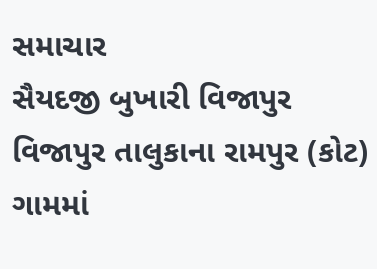સમાચાર
સૈયદજી બુખારી વિજાપુર
વિજાપુર તાલુકાના રામપુર (કોટ) ગામમાં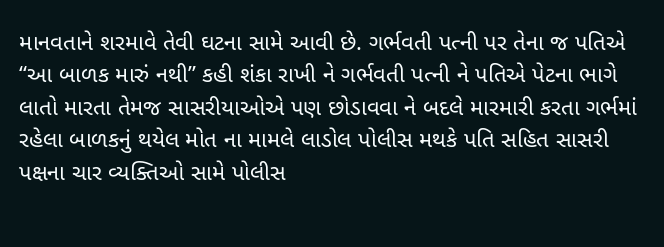માનવતાને શરમાવે તેવી ઘટના સામે આવી છે. ગર્ભવતી પત્ની પર તેના જ પતિએ “આ બાળક મારું નથી” કહી શંકા રાખી ને ગર્ભવતી પત્ની ને પતિએ પેટના ભાગે લાતો મારતા તેમજ સાસરીયાઓએ પણ છોડાવવા ને બદલે મારમારી કરતા ગર્ભમાં રહેલા બાળકનું થયેલ મોત ના મામલે લાડોલ પોલીસ મથકે પતિ સહિત સાસરી પક્ષના ચાર વ્યક્તિઓ સામે પોલીસ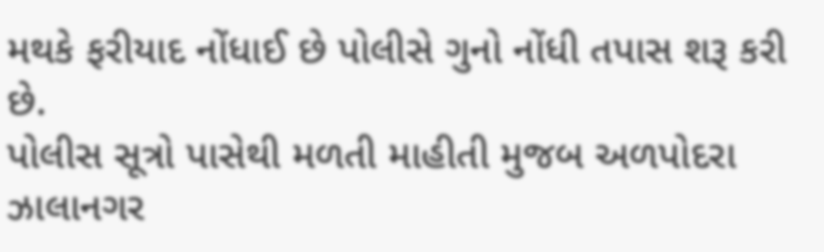મથકે ફરીયાદ નોંધાઈ છે પોલીસે ગુનો નોંધી તપાસ શરૂ કરી છે.
પોલીસ સૂત્રો પાસેથી મળતી માહીતી મુજબ અળપોદરા ઝાલાનગર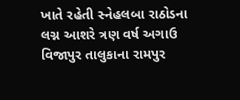ખાતે રહેતી સ્નેહલબા રાઠોડના લગ્ન આશરે ત્રણ વર્ષ અગાઉ વિજાપુર તાલુકાના રામપુર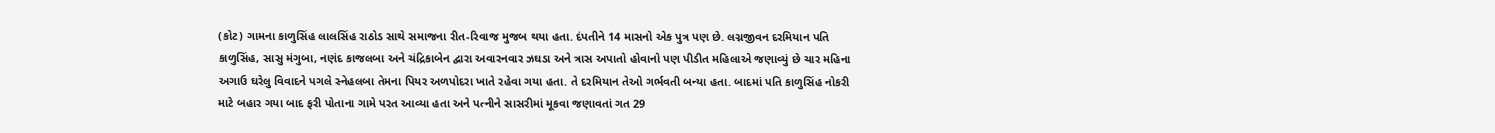(કોટ) ગામના કાળુસિંહ લાલસિંહ રાઠોડ સાથે સમાજના રીત-રિવાજ મુજબ થયા હતા. દંપતીને 14 માસનો એક પુત્ર પણ છે. લગ્નજીવન દરમિયાન પતિ કાળુસિંહ, સાસુ મંગુબા, નણંદ કાજલબા અને ચંદ્રિકાબેન દ્વારા અવારનવાર ઝઘડા અને ત્રાસ અપાતો હોવાનો પણ પીડીત મહિલાએ જણાવ્યું છે ચાર મહિના અગાઉ ઘરેલુ વિવાદને પગલે સ્નેહલબા તેમના પિયર અળપોદરા ખાતે રહેવા ગયા હતા. તે દરમિયાન તેઓ ગર્ભવતી બન્યા હતા. બાદમાં પતિ કાળુસિંહ નોકરી માટે બહાર ગયા બાદ ફરી પોતાના ગામે પરત આવ્યા હતા અને પત્નીને સાસરીમાં મૂકવા જણાવતાં ગત 29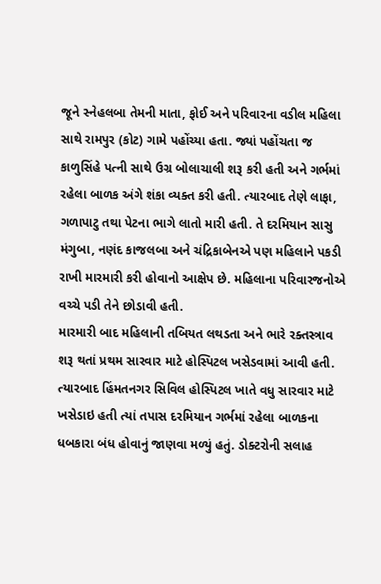જૂને સ્નેહલબા તેમની માતા, ફોઈ અને પરિવારના વડીલ મહિલા સાથે રામપુર (કોટ) ગામે પહોંચ્યા હતા. જ્યાં પહોંચતા જ કાળુસિંહે પત્ની સાથે ઉગ્ર બોલાચાલી શરૂ કરી હતી અને ગર્ભમાં રહેલા બાળક અંગે શંકા વ્યક્ત કરી હતી. ત્યારબાદ તેણે લાફા, ગળાપાટુ તથા પેટના ભાગે લાતો મારી હતી. તે દરમિયાન સાસુ મંગુબા, નણંદ કાજલબા અને ચંદ્રિકાબેનએ પણ મહિલાને પકડી રાખી મારમારી કરી હોવાનો આક્ષેપ છે. મહિલાના પરિવારજનોએ વચ્ચે પડી તેને છોડાવી હતી.
મારમારી બાદ મહિલાની તબિયત લથડતા અને ભારે રક્તસ્ત્રાવ શરૂ થતાં પ્રથમ સારવાર માટે હોસ્પિટલ ખસેડવામાં આવી હતી. ત્યારબાદ હિંમતનગર સિવિલ હોસ્પિટલ ખાતે વધુ સારવાર માટે ખસેડાઇ હતી ત્યાં તપાસ દરમિયાન ગર્ભમાં રહેલા બાળકના ધબકારા બંધ હોવાનું જાણવા મળ્યું હતું. ડોક્ટરોની સલાહ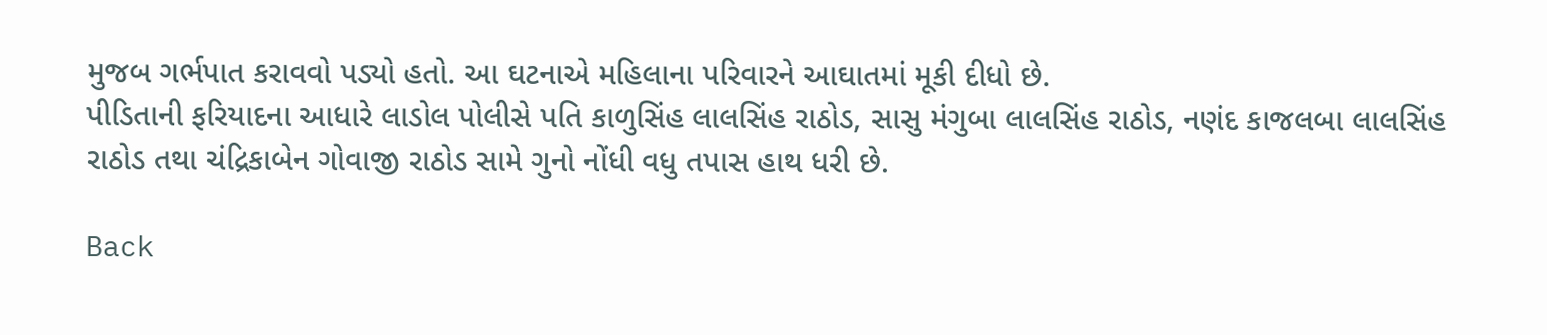મુજબ ગર્ભપાત કરાવવો પડ્યો હતો. આ ઘટનાએ મહિલાના પરિવારને આઘાતમાં મૂકી દીધો છે.
પીડિતાની ફરિયાદના આધારે લાડોલ પોલીસે પતિ કાળુસિંહ લાલસિંહ રાઠોડ, સાસુ મંગુબા લાલસિંહ રાઠોડ, નણંદ કાજલબા લાલસિંહ રાઠોડ તથા ચંદ્રિકાબેન ગોવાજી રાઠોડ સામે ગુનો નોંધી વધુ તપાસ હાથ ધરી છે.

Back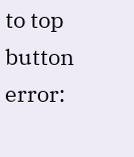to top button
error: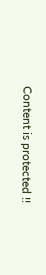Content is protected !!